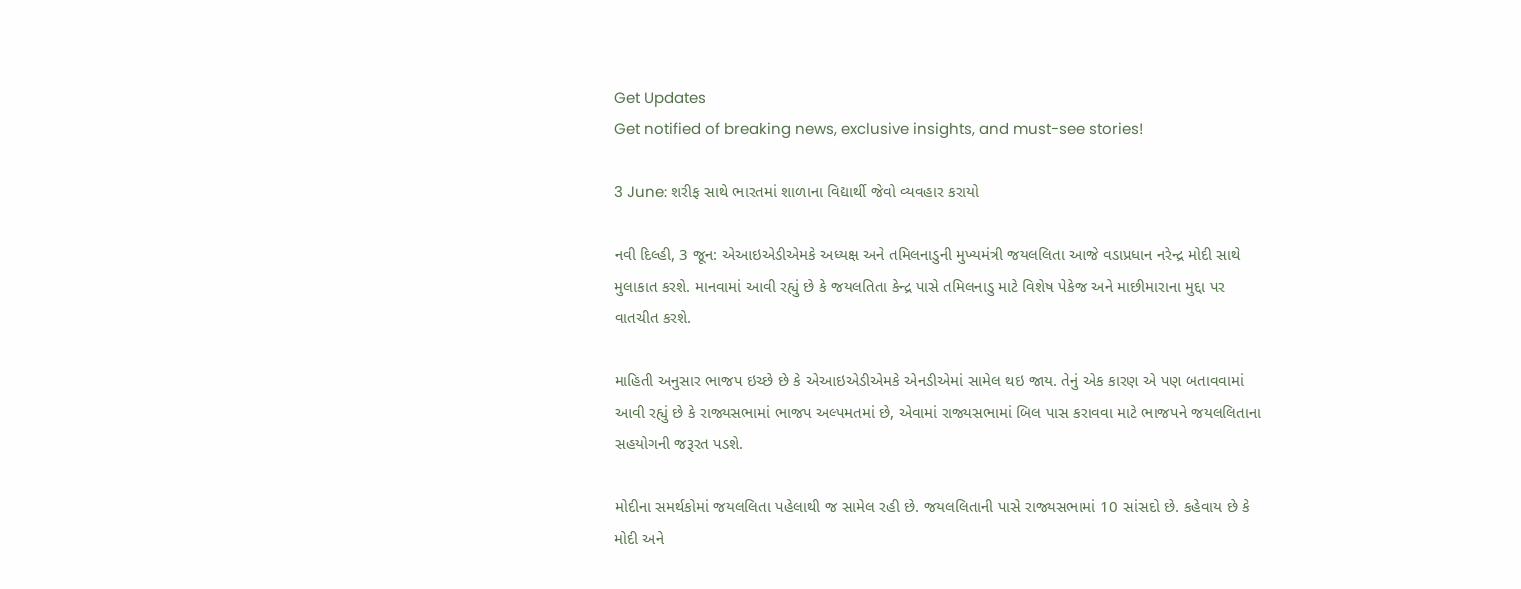Get Updates
Get notified of breaking news, exclusive insights, and must-see stories!

3 June: શરીફ સાથે ભારતમાં શાળાના વિદ્યાર્થી જેવો વ્યવહાર કરાયો

નવી દિલ્હી, 3 જૂન: એઆઇએડીએમકે અધ્યક્ષ અને તમિલનાડુની મુખ્યમંત્રી જયલલિતા આજે વડાપ્રધાન નરેન્દ્ર મોદી સાથે મુલાકાત કરશે. માનવામાં આવી રહ્યું છે કે જયલતિતા કેન્દ્ર પાસે તમિલનાડુ માટે વિશેષ પેકેજ અને માછીમારાના મુદ્દા પર વાતચીત કરશે.

માહિતી અનુસાર ભાજપ ઇચ્છે છે કે એઆઇએડીએમકે એનડીએમાં સામેલ થઇ જાય. તેનું એક કારણ એ પણ બતાવવામાં આવી રહ્યું છે કે રાજ્યસભામાં ભાજપ અલ્પમતમાં છે, એવામાં રાજ્યસભામાં બિલ પાસ કરાવવા માટે ભાજપને જયલલિતાના સહયોગની જરૂરત પડશે.

મોદીના સમર્થકોમાં જયલલિતા પહેલાથી જ સામેલ રહી છે. જયલલિતાની પાસે રાજ્યસભામાં 10 સાંસદો છે. કહેવાય છે કે મોદી અને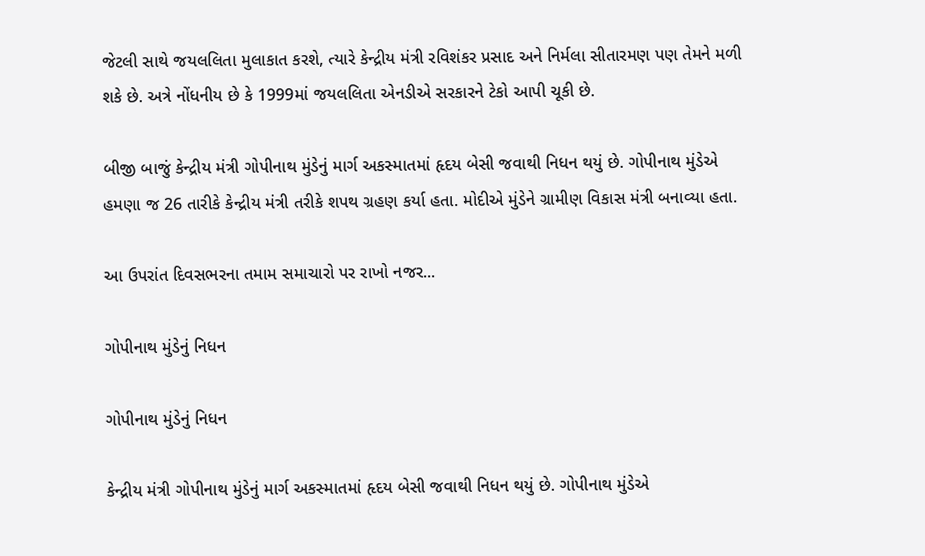જેટલી સાથે જયલલિતા મુલાકાત કરશે, ત્યારે કેન્દ્રીય મંત્રી રવિશંકર પ્રસાદ અને નિર્મલા સીતારમણ પણ તેમને મળી શકે છે. અત્રે નોંધનીય છે કે 1999માં જયલલિતા એનડીએ સરકારને ટેકો આપી ચૂકી છે.

બીજી બાજું કેન્દ્રીય મંત્રી ગોપીનાથ મુંડેનું માર્ગ અકસ્માતમાં હૃદય બેસી જવાથી નિધન થયું છે. ગોપીનાથ મુંડેએ હમણા જ 26 તારીકે કેન્દ્રીય મંત્રી તરીકે શપથ ગ્રહણ કર્યા હતા. મોદીએ મુંડેને ગ્રામીણ વિકાસ મંત્રી બનાવ્યા હતા.

આ ઉપરાંત દિવસભરના તમામ સમાચારો પર રાખો નજર...

ગોપીનાથ મુંડેનું નિધન

ગોપીનાથ મુંડેનું નિધન

કેન્દ્રીય મંત્રી ગોપીનાથ મુંડેનું માર્ગ અકસ્માતમાં હૃદય બેસી જવાથી નિધન થયું છે. ગોપીનાથ મુંડેએ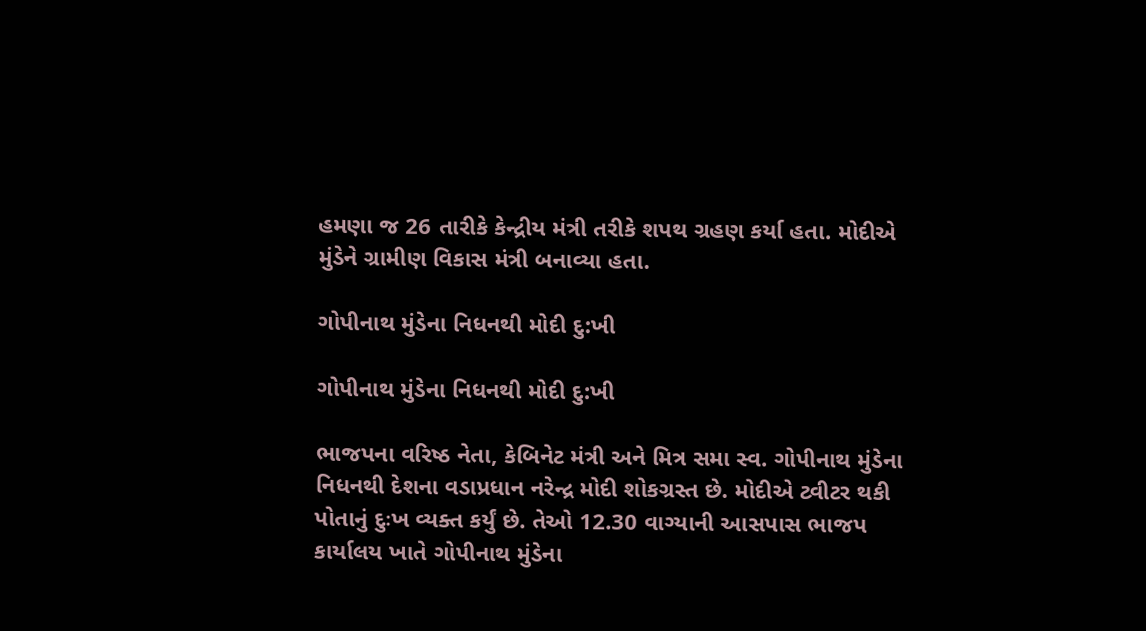હમણા જ 26 તારીકે કેન્દ્રીય મંત્રી તરીકે શપથ ગ્રહણ કર્યા હતા. મોદીએ મુંડેને ગ્રામીણ વિકાસ મંત્રી બનાવ્યા હતા.

ગોપીનાથ મુંડેના નિધનથી મોદી દુ:ખી

ગોપીનાથ મુંડેના નિધનથી મોદી દુ:ખી

ભાજપના વરિષ્ઠ નેતા, કેબિનેટ મંત્રી અને મિત્ર સમા સ્વ. ગોપીનાથ મુંડેના નિધનથી દેશના વડાપ્રધાન નરેન્દ્ર મોદી શોકગ્રસ્ત છે. મોદીએ ટ્વીટર થકી પોતાનું દુઃખ વ્યક્ત કર્યું છે. તેઓ 12.30 વાગ્યાની આસપાસ ભાજપ કાર્યાલય ખાતે ગોપીનાથ મુંડેના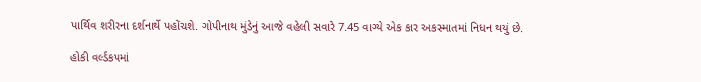પાર્થિવ શરીરના દર્શનાર્થે પહોંચશે. ગોપીનાથ મુંડેનું આજે વહેલી સવારે 7.45 વાગ્યે એક કાર અકસ્માતમાં નિધન થયું છે.

હોકી વર્લ્ડકપમાં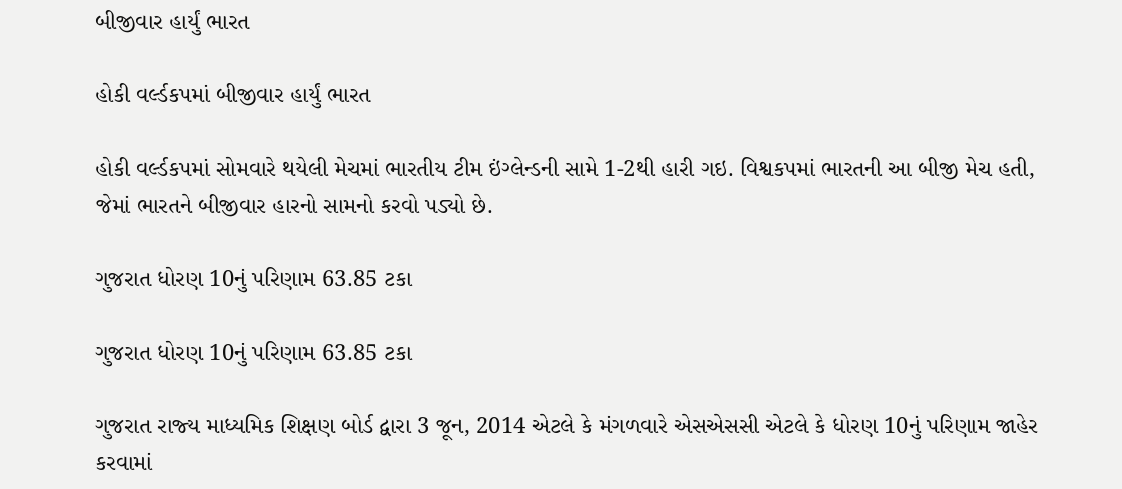બીજીવાર હાર્યું ભારત

હોકી વર્લ્ડકપમાં બીજીવાર હાર્યું ભારત

હોકી વર્લ્ડકપમાં સોમવારે થયેલી મેચમાં ભારતીય ટીમ ઇંગ્લેન્ડની સામે 1-2થી હારી ગઇ. વિશ્વકપમાં ભારતની આ બીજી મેચ હતી, જેમાં ભારતને બીજીવાર હારનો સામનો કરવો પડ્યો છે.

ગુજરાત ધોરણ 10નું પરિણામ 63.85 ટકા

ગુજરાત ધોરણ 10નું પરિણામ 63.85 ટકા

ગુજરાત રાજ્‍ય માધ્‍યમિક શિક્ષણ બોર્ડ દ્વારા 3 જૂન, 2014 એટલે કે મંગળવારે એસએસસી એટલે કે ધોરણ 10નું પરિણામ જાહેર કરવામાં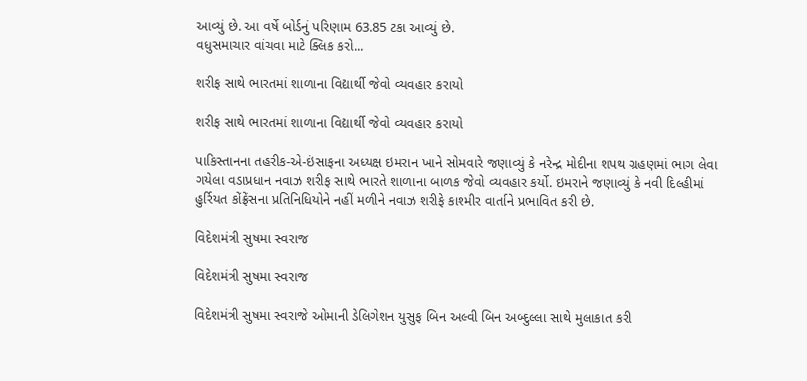આવ્યું છે. આ વર્ષે બોર્ડનું પરિણામ 63.85 ટકા આવ્યું છે.
વધુસમાચાર વાંચવા માટે ક્લિક કરો...

શરીફ સાથે ભારતમાં શાળાના વિદ્યાર્થી જેવો વ્યવહાર કરાયો

શરીફ સાથે ભારતમાં શાળાના વિદ્યાર્થી જેવો વ્યવહાર કરાયો

પાકિસ્તાનના તહરીક-એ-ઇંસાફના અધ્યક્ષ ઇમરાન ખાને સોમવારે જણાવ્યું કે નરેન્દ્ર મોદીના શપથ ગ્રહણમાં ભાગ લેવા ગયેલા વડાપ્રધાન નવાઝ શરીફ સાથે ભારતે શાળાના બાળક જેવો વ્યવહાર કર્યો. ઇમરાને જણાવ્યું કે નવી દિલ્હીમાં હુર્રિયત કોંફ્રેંસના પ્રતિનિધિયોને નહીં મળીને નવાઝ શરીફે કાશ્મીર વાર્તાને પ્રભાવિત કરી છે.

વિદેશમંત્રી સુષમા સ્વરાજ

વિદેશમંત્રી સુષમા સ્વરાજ

વિદેશમંત્રી સુષમા સ્વરાજે ઓમાની ડેલિગેશન યુસુફ બિન અલ્વી બિન અબ્દુલ્લા સાથે મુલાકાત કરી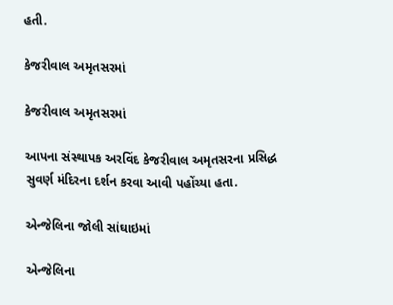હતી.

કેજરીવાલ અમૃતસરમાં

કેજરીવાલ અમૃતસરમાં

આપના સંસ્થાપક અરવિંદ કેજરીવાલ અમૃતસરના પ્રસિદ્ધ સુવર્ણ મંદિરના દર્શન કરવા આવી પહોંચ્યા હતા.

એન્જેલિના જોલી સાંઘાઇમાં

એન્જેલિના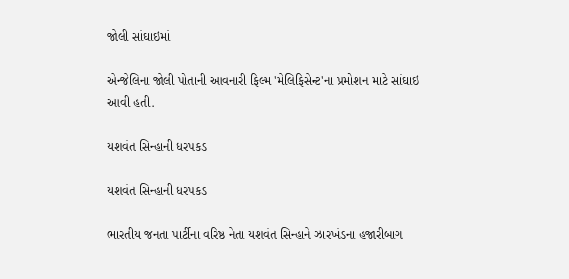જોલી સાંઘાઇમાં

એન્જેલિના જોલી પોતાની આવનારી ફિલ્મ 'મેલિફિસેન્ટ'ના પ્રમોશન માટે સાંઘાઇ આવી હતી.

યશવંત સિન્હાની ધરપકડ

યશવંત સિન્હાની ધરપકડ

ભારતીય જનતા પાર્ટીના વરિષ્ઠ નેતા યશવંત સિન્હાને ઝારખંડના હજારીબાગ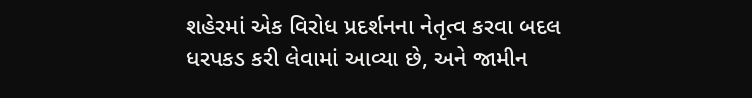શહેરમાં એક વિરોધ પ્રદર્શનના નેતૃત્વ કરવા બદલ ધરપકડ કરી લેવામાં આવ્યા છે, અને જામીન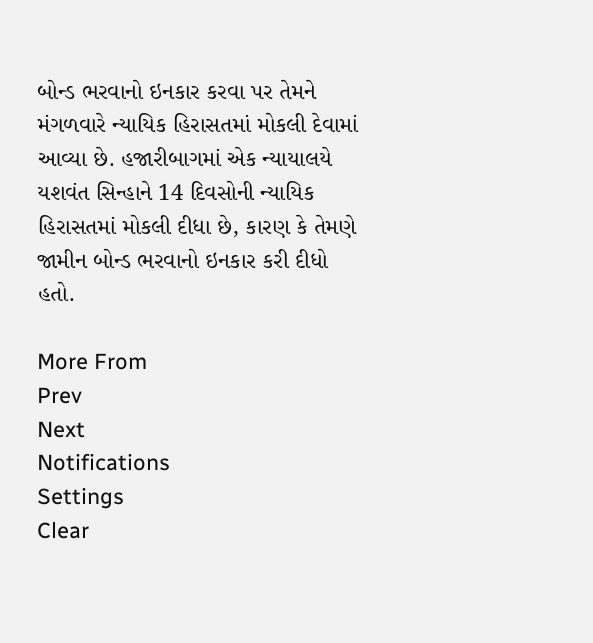બોન્ડ ભરવાનો ઇનકાર કરવા પર તેમને મંગળવારે ન્યાયિક હિરાસતમાં મોકલી દેવામાં આવ્યા છે. હજારીબાગમાં એક ન્યાયાલયે યશવંત સિન્હાને 14 દિવસોની ન્યાયિક હિરાસતમાં મોકલી દીધા છે, કારણ કે તેમણે જામીન બોન્ડ ભરવાનો ઇનકાર કરી દીધો હતો.

More From
Prev
Next
Notifications
Settings
Clear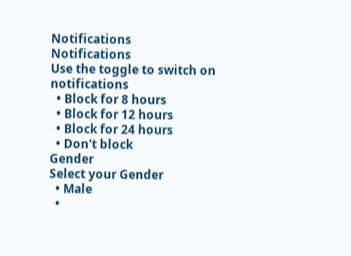Notifications
Notifications
Use the toggle to switch on notifications
  • Block for 8 hours
  • Block for 12 hours
  • Block for 24 hours
  • Don't block
Gender
Select your Gender
  • Male
  •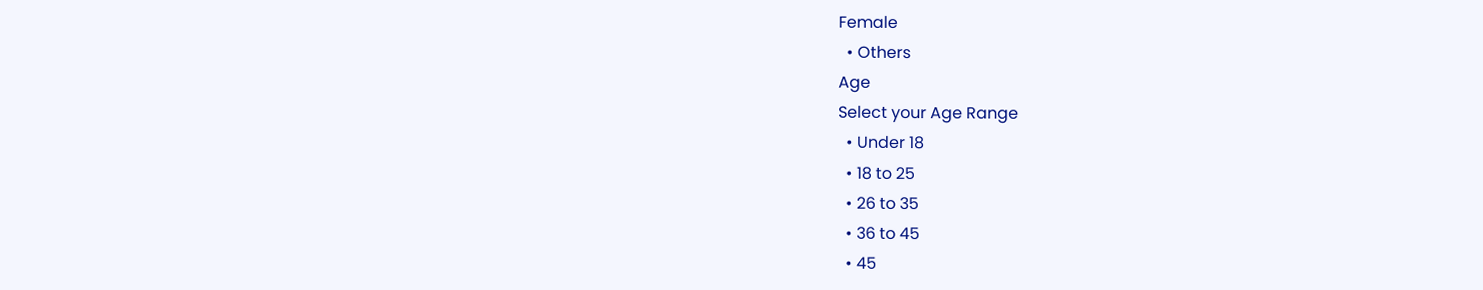Female
  • Others
Age
Select your Age Range
  • Under 18
  • 18 to 25
  • 26 to 35
  • 36 to 45
  • 45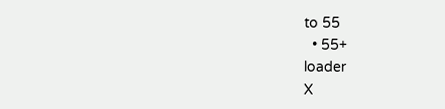to 55
  • 55+
loader
X